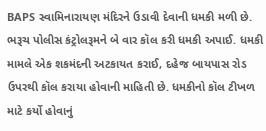BAPS સ્વામિનારાયણ મંદિરને ઉડાવી દેવાની ધમકી મળી છે. ભરૂચ પોલીસ કંટ્રોલરૂમને બે વાર કૉલ કરી ધમકી અપાઈ. ધમકી મામલે એક શકમંદની અટકાયત કરાઈ, દહેજ બાયપાસ રોડ ઉપરથી કૉલ કરાયા હોવાની માહિતી છે. ધમકીનો કૉલ ટીખળ માટે કર્યો હોવાનું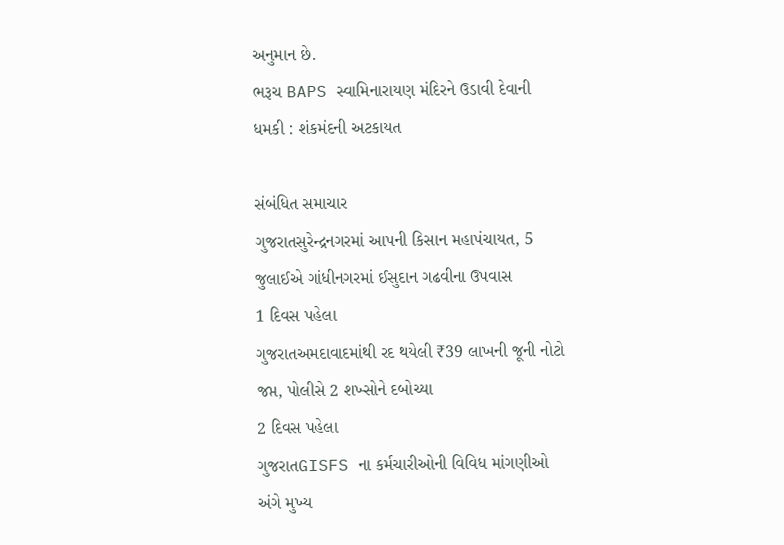અનુમાન છે.
ભરૂચ BAPS સ્વામિનારાયણ મંદિરને ઉડાવી દેવાની ધમકી : શંકમંદની અટકાયત

સંબંધિત સમાચાર
ગુજરાતસુરેન્દ્રનગરમાં આપની કિસાન મહાપંચાયત, 5 જુલાઈએ ગાંધીનગરમાં ઈસુદાન ગઢવીના ઉપવાસ
1 દિવસ પહેલા
ગુજરાતઅમદાવાદમાંથી રદ થયેલી ₹39 લાખની જૂની નોટો જપ્ત, પોલીસે 2 શખ્સોને દબોચ્યા
2 દિવસ પહેલા
ગુજરાતGISFS ના કર્મચારીઓની વિવિધ માંગણીઓ અંગે મુખ્ય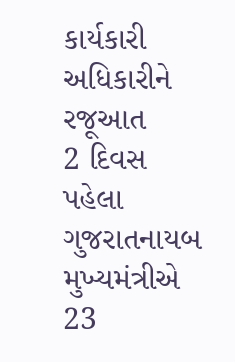કાર્યકારી અધિકારીને રજૂઆત
2 દિવસ પહેલા
ગુજરાતનાયબ મુખ્યમંત્રીએ 23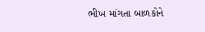ભીખ માંગતા બાળકોને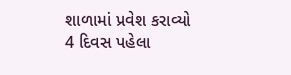શાળામાં પ્રવેશ કરાવ્યો
4 દિવસ પહેલા